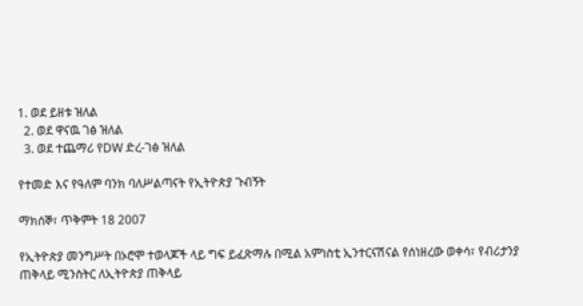1. ወደ ይዘቱ ዝለል
  2. ወደ ዋናዉ ገፅ ዝለል
  3. ወደ ተጨማሪ የDW ድረ-ገፅ ዝለል

የተመድ እና የዓለም ባንክ ባለሥልጣናት የኢትዮጵያ ጉብኝት

ማክሰኞ፣ ጥቅምት 18 2007

የኢትዮጵያ መንግሥት በኦሮሞ ተወላጆች ላይ ግፍ ይፈጽማሉ በሚል አምነስቲ ኢንተርናሽናል የሰነዘረው ወቀሳ፣ የብሪታንያ ጠቅላይ ሚንስትር ለኢትዮጵያ ጠቅላይ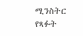ሚንስትር የጻፉት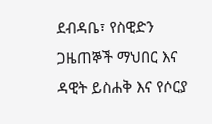ደብዳቤ፣ የስዊድን ጋዜጠኞች ማህበር እና ዳዊት ይስሐቅ እና የሶርያ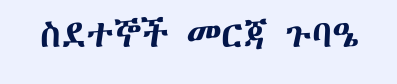ስደተኞች መርጃ ጉባዔ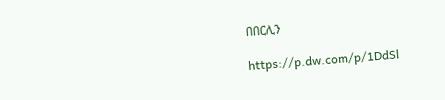በበርሊን

https://p.dw.com/p/1DdSl